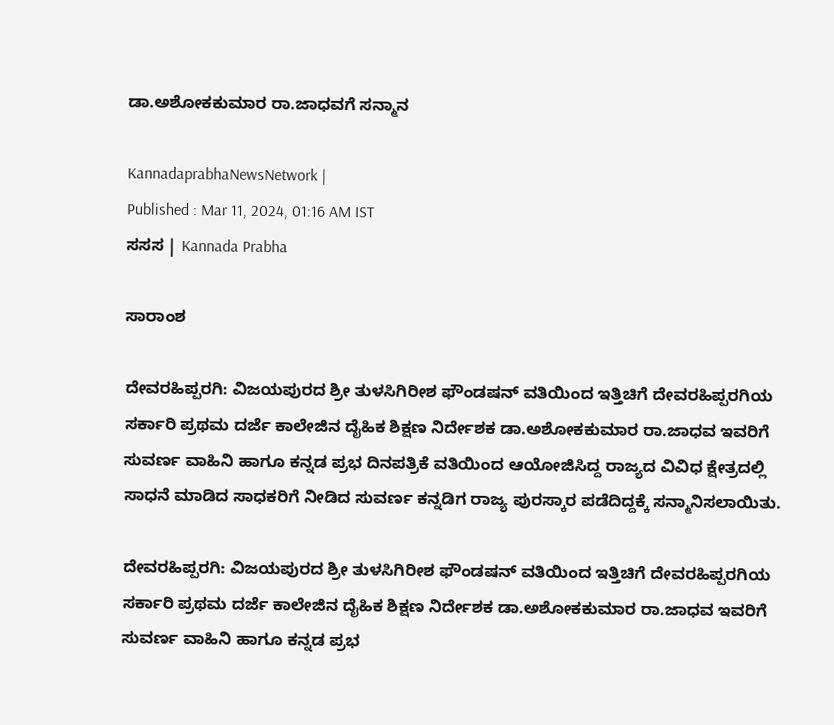ಡಾ.ಅಶೋಕಕುಮಾರ ರಾ.ಜಾಧವಗೆ ಸನ್ಮಾನ

KannadaprabhaNewsNetwork |
Published : Mar 11, 2024, 01:16 AM IST
ಸಸಸ | Kannada Prabha

ಸಾರಾಂಶ

ದೇವರಹಿಪ್ಪರಗಿ: ವಿಜಯಪುರದ ಶ್ರೀ ತುಳಸಿಗಿರೀಶ ಫೌಂಡಷನ್‌ ವತಿಯಿಂದ ಇತ್ತಿಚಿಗೆ ದೇವರಹಿಪ್ಪರಗಿಯ ಸರ್ಕಾರಿ ಪ್ರಥಮ ದರ್ಜೆ ಕಾಲೇಜಿನ ದೈಹಿಕ ಶಿಕ್ಷಣ ನಿರ್ದೇಶಕ ಡಾ.ಅಶೋಕಕುಮಾರ ರಾ.ಜಾಧವ ಇವರಿಗೆ ಸುವರ್ಣ ವಾಹಿನಿ ಹಾಗೂ ಕನ್ನಡ ಪ್ರಭ ದಿನಪತ್ರಿಕೆ ವತಿಯಿಂದ ಆಯೋಜಿಸಿದ್ದ ರಾಜ್ಯದ ವಿವಿಧ ಕ್ಷೇತ್ರದಲ್ಲಿ ಸಾಧನೆ ಮಾಡಿದ ಸಾಧಕರಿಗೆ ನೀಡಿದ ಸುವರ್ಣ ಕನ್ನಡಿಗ ರಾಜ್ಯ ಪುರಸ್ಕಾರ ಪಡೆದಿದ್ದಕ್ಕೆ ಸನ್ಮಾನಿಸಲಾಯಿತು.

ದೇವರಹಿಪ್ಪರಗಿ: ವಿಜಯಪುರದ ಶ್ರೀ ತುಳಸಿಗಿರೀಶ ಫೌಂಡಷನ್‌ ವತಿಯಿಂದ ಇತ್ತಿಚಿಗೆ ದೇವರಹಿಪ್ಪರಗಿಯ ಸರ್ಕಾರಿ ಪ್ರಥಮ ದರ್ಜೆ ಕಾಲೇಜಿನ ದೈಹಿಕ ಶಿಕ್ಷಣ ನಿರ್ದೇಶಕ ಡಾ.ಅಶೋಕಕುಮಾರ ರಾ.ಜಾಧವ ಇವರಿಗೆ ಸುವರ್ಣ ವಾಹಿನಿ ಹಾಗೂ ಕನ್ನಡ ಪ್ರಭ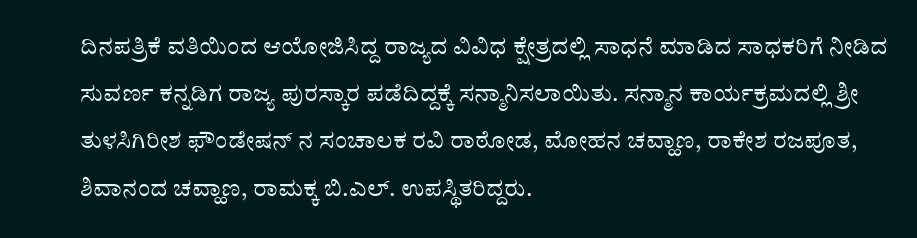ದಿನಪತ್ರಿಕೆ ವತಿಯಿಂದ ಆಯೋಜಿಸಿದ್ದ ರಾಜ್ಯದ ವಿವಿಧ ಕ್ಷೇತ್ರದಲ್ಲಿ ಸಾಧನೆ ಮಾಡಿದ ಸಾಧಕರಿಗೆ ನೀಡಿದ ಸುವರ್ಣ ಕನ್ನಡಿಗ ರಾಜ್ಯ ಪುರಸ್ಕಾರ ಪಡೆದಿದ್ದಕ್ಕೆ ಸನ್ಮಾನಿಸಲಾಯಿತು. ಸನ್ಮಾನ ಕಾರ್ಯಕ್ರಮದಲ್ಲಿ ಶ್ರೀ ತುಳಸಿಗಿರೀಶ ಫೌಂಡೇಷನ್ ನ ಸಂಚಾಲಕ ರವಿ ರಾಠೋಡ, ಮೋಹನ ಚವ್ಹಾಣ, ರಾಕೇಶ ರಜಪೂತ, ಶಿವಾನಂದ ಚವ್ಹಾಣ, ರಾಮಕ್ಕ ಬಿ.ಎಲ್. ಉಪಸ್ಥಿತರಿದ್ದರು.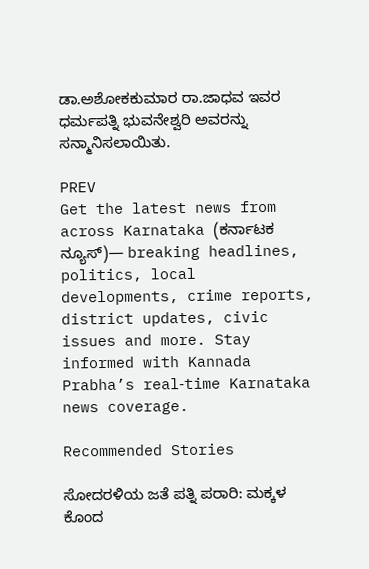ಡಾ.ಅಶೋಕಕುಮಾರ ರಾ.ಜಾಧವ ಇವರ ಧರ್ಮಪತ್ನಿ ಭುವನೇಶ್ವರಿ ಅವರನ್ನು ಸನ್ಮಾನಿಸಲಾಯಿತು.

PREV
Get the latest news from across Karnataka (ಕರ್ನಾಟಕ ನ್ಯೂಸ್)— breaking headlines, politics, local developments, crime reports, district updates, civic issues and more. Stay informed with Kannada Prabha’s real‑time Karnataka news coverage.

Recommended Stories

ಸೋದರಳಿಯ ಜತೆ ಪತ್ನಿ ಪರಾರಿ: ಮಕ್ಕಳ ಕೊಂದ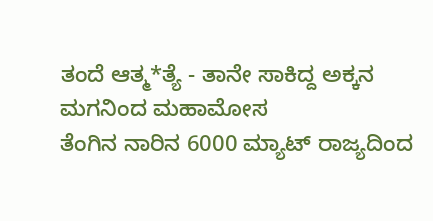ತಂದೆ ಆತ್ಮ*ತ್ಯೆ - ತಾನೇ ಸಾಕಿದ್ದ ಅಕ್ಕನ ಮಗನಿಂದ ಮಹಾಮೋಸ
ತೆಂಗಿನ ನಾರಿನ 6000 ಮ್ಯಾಟ್‌ ರಾಜ್ಯದಿಂದ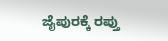ಜೈಪುರಕ್ಕೆ ರಪ್ತು